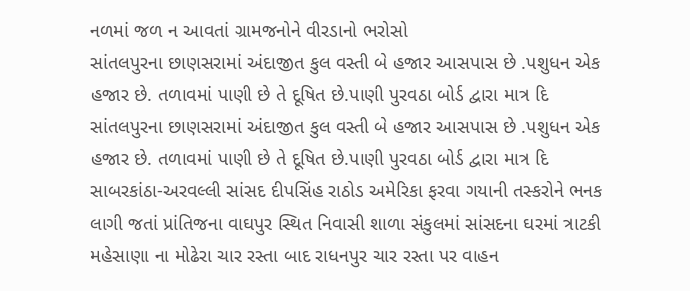નળમાં જળ ન આવતાં ગ્રામજનોને વીરડાનો ભરોસો
સાંતલપુરના છાણસરામાં અંદાજીત કુલ વસ્તી બે હજાર આસપાસ છે .પશુધન એક હજાર છે. તળાવમાં પાણી છે તે દૂષિત છે.પાણી પુરવઠા બોર્ડ દ્વારા માત્ર દિ
સાંતલપુરના છાણસરામાં અંદાજીત કુલ વસ્તી બે હજાર આસપાસ છે .પશુધન એક હજાર છે. તળાવમાં પાણી છે તે દૂષિત છે.પાણી પુરવઠા બોર્ડ દ્વારા માત્ર દિ
સાબરકાંઠા-અરવલ્લી સાંસદ દીપસિંહ રાઠોડ અમેરિકા ફરવા ગયાની તસ્કરોને ભનક લાગી જતાં પ્રાંતિજના વાઘપુર સ્થિત નિવાસી શાળા સંકુલમાં સાંસદના ઘરમાં ત્રાટકી
મહેસાણા ના મોઢેરા ચાર રસ્તા બાદ રાધનપુર ચાર રસ્તા પર વાહન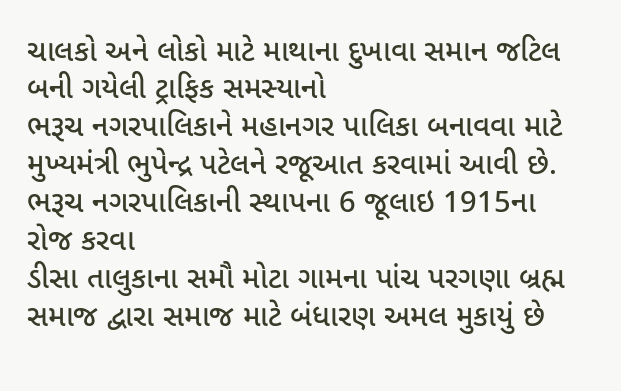ચાલકો અને લોકો માટે માથાના દુખાવા સમાન જટિલ બની ગયેલી ટ્રાફિક સમસ્યાનો
ભરૂચ નગરપાલિકાને મહાનગર પાલિકા બનાવવા માટે મુખ્યમંત્રી ભુપેન્દ્ર પટેલને રજૂઆત કરવામાં આવી છે. ભરૂચ નગરપાલિકાની સ્થાપના 6 જૂલાઇ 1915ના રોજ કરવા
ડીસા તાલુકાના સમૌ મોટા ગામના પાંચ પરગણા બ્રહ્મ સમાજ દ્વારા સમાજ માટે બંધારણ અમલ મુકાયું છે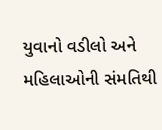યુવાનો વડીલો અને મહિલાઓની સંમતિથી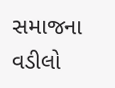સમાજના વડીલો